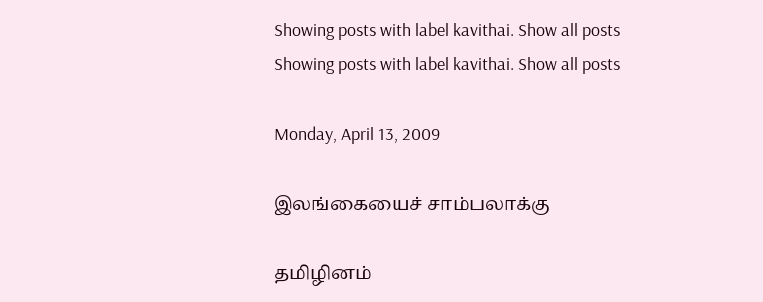Showing posts with label kavithai. Show all posts
Showing posts with label kavithai. Show all posts

Monday, April 13, 2009

இலங்கையைச் சாம்பலாக்கு

தமிழினம்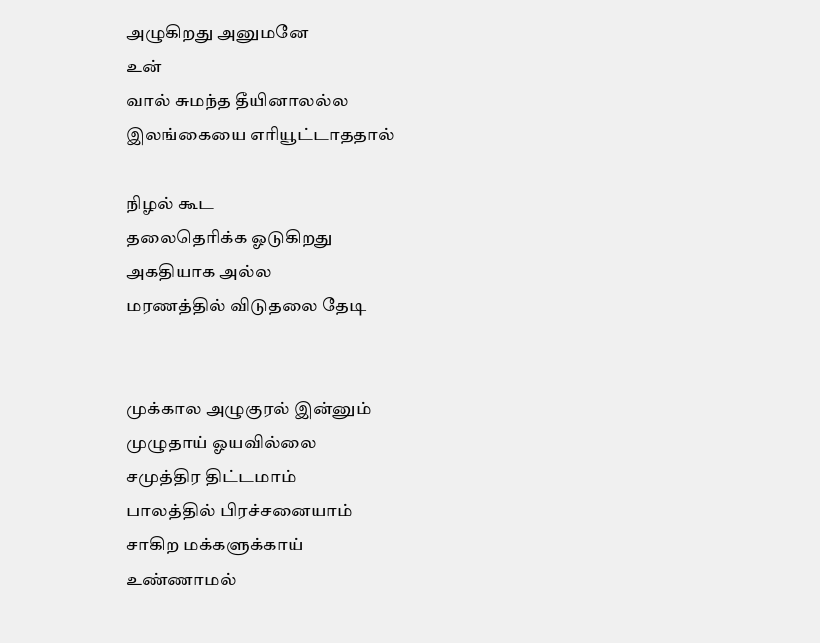அழுகிறது அனுமனே
உன்
வால் சுமந்த தீயினாலல்ல
இலங்கையை எரியூட்டாததால்

நிழல் கூட
தலைதெரிக்க ஓடுகிறது
அகதியாக அல்ல
மரணத்தில் விடுதலை தேடி


முக்கால அழுகுரல் இன்னும்
முழுதாய் ஓயவில்லை
சமுத்திர திட்டமாம்
பாலத்தில் பிரச்சனையாம்
சாகிற மக்களுக்காய்
உண்ணாமல்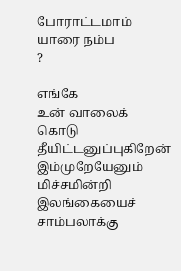போராட்டமாம்
யாரை நம்ப
?

எங்கே
உன் வாலைக் கொடு
தீயிட்டனுப்புகிறேன்
இம்முறேயேனும் மிச்சமின்றி
இலங்கையைச் சாம்பலாக்கு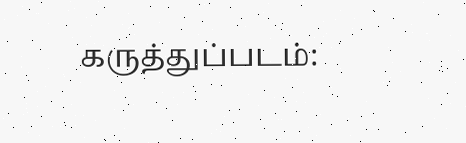கருத்துப்படம்: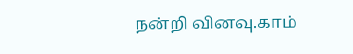நன்றி வினவு.காம்